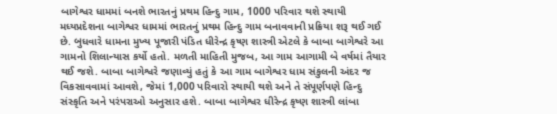બાગેશ્વર ધામમાં બનશે ભારતનું પ્રથમ હિન્દુ ગામ, 1000 પરિવાર થશે સ્થાયી
મધ્યપ્રદેશના બાગેશ્વર ધામમાં ભારતનું પ્રથમ હિન્દુ ગામ બનાવવાની પ્રક્રિયા શરૂ થઈ ગઈ છે. બુધવારે ધામના મુખ્ય પૂજારી પંડિત ધીરેન્દ્ર કૃષ્ણ શાસ્ત્રી એટલે કે બાબા બાગેશ્વરે આ ગામનો શિલાન્યાસ કર્યો હતો. મળતી માહિતી મુજબ, આ ગામ આગામી બે વર્ષમાં તૈયાર થઈ જશે. બાબા બાગેશ્વરે જણાવ્યું હતું કે આ ગામ બાગેશ્વર ધામ સંકુલની અંદર જ વિકસાવવામાં આવશે, જેમાં 1,000 પરિવારો સ્થાયી થશે અને તે સંપૂર્ણપણે હિન્દુ સંસ્કૃતિ અને પરંપરાઓ અનુસાર હશે. બાબા બાગેશ્વર ધીરેન્દ્ર કૃષ્ણ શાસ્ત્રી લાંબા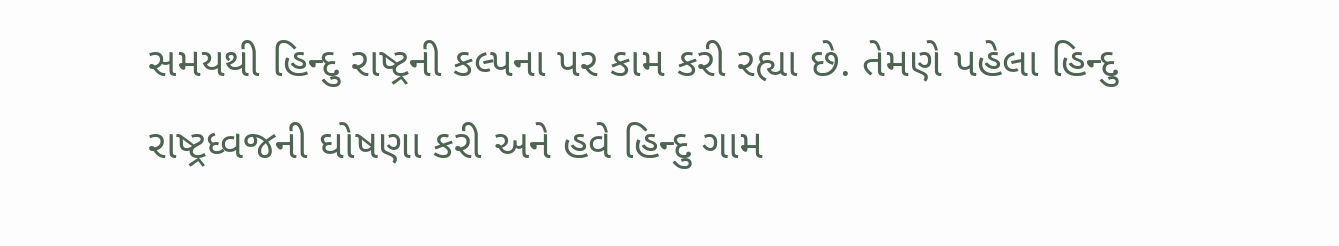સમયથી હિન્દુ રાષ્ટ્રની કલ્પના પર કામ કરી રહ્યા છે. તેમણે પહેલા હિન્દુ રાષ્ટ્રધ્વજની ઘોષણા કરી અને હવે હિન્દુ ગામ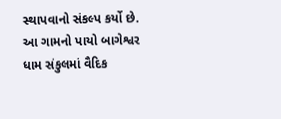સ્થાપવાનો સંકલ્પ કર્યો છે. આ ગામનો પાયો બાગેશ્વર ધામ સંકુલમાં વૈદિક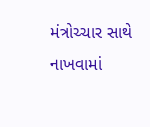મંત્રોચ્ચાર સાથે નાખવામાં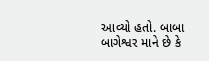આવ્યો હતો. બાબા બાગેશ્વર માને છે કે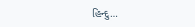હિન્દુ…